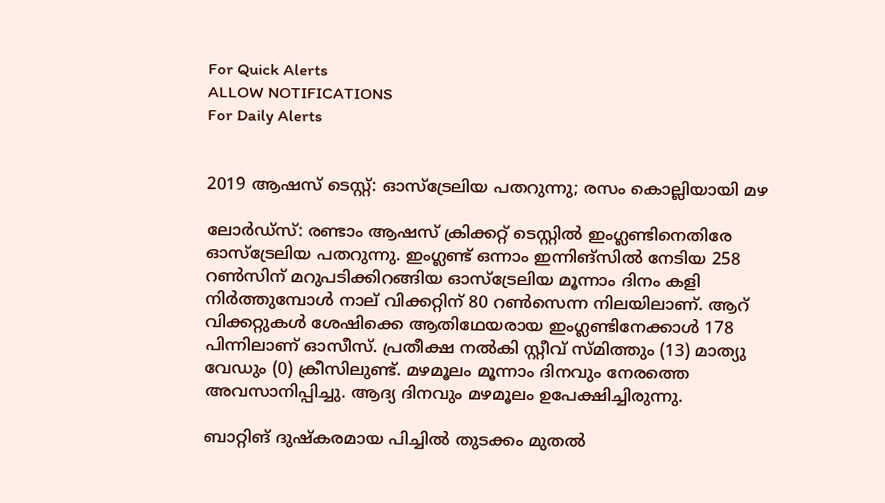For Quick Alerts
ALLOW NOTIFICATIONS
For Daily Alerts


2019 ആഷസ് ടെസ്റ്റ്: ഓസ്‌ട്രേലിയ പതറുന്നു; രസം കൊല്ലിയായി മഴ

ലോര്‍ഡ്‌സ്: രണ്ടാം ആഷസ് ക്രിക്കറ്റ് ടെസ്റ്റില്‍ ഇംഗ്ലണ്ടിനെതിരേ ഓസ്‌ട്രേലിയ പതറുന്നു. ഇംഗ്ലണ്ട് ഒന്നാം ഇന്നിങ്‌സില്‍ നേടിയ 258 റണ്‍സിന് മറുപടിക്കിറങ്ങിയ ഓസ്‌ട്രേലിയ മൂന്നാം ദിനം കളി നിര്‍ത്തുമ്പോള്‍ നാല് വിക്കറ്റിന് 80 റണ്‍സെന്ന നിലയിലാണ്. ആറ് വിക്കറ്റുകള്‍ ശേഷിക്കെ ആതിഥേയരായ ഇംഗ്ലണ്ടിനേക്കാള്‍ 178 പിന്നിലാണ് ഓസീസ്. പ്രതീക്ഷ നല്‍കി സ്റ്റീവ് സ്മിത്തും (13) മാത്യു വേഡും (0) ക്രീസിലുണ്ട്. മഴമൂലം മൂന്നാം ദിനവും നേരത്തെ അവസാനിപ്പിച്ചു. ആദ്യ ദിനവും മഴമൂലം ഉപേക്ഷിച്ചിരുന്നു.

ബാറ്റിങ് ദുഷ്‌കരമായ പിച്ചില്‍ തുടക്കം മുതല്‍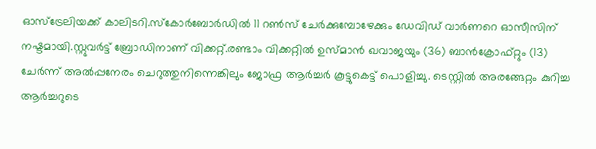ഓസ്‌ട്രേലിയക്ക് കാലിടറി.സ്‌കോര്‍ബോര്‍ഡില്‍ 11 റണ്‍സ് ചേര്‍ക്കുമ്പോഴേക്കും ഡേവിഡ് വാര്‍ണറെ ഓസീസിന് നഷ്ടമായി.സ്റ്റുവര്‍ട്ട് ബ്രോഡിനാണ് വിക്കറ്റ്.രണ്ടാം വിക്കറ്റില്‍ ഉസ്മാന്‍ ഖവാജയും (36) ബാന്‍ക്രോഫ്റ്റും (13) ചേര്‍ന്ന് അല്‍പ്പനേരം ചെറുത്തുനിന്നെങ്കിലും ജോഫ്ര ആര്‍ച്ചര്‍ കൂട്ടുകെട്ട് പൊളിച്ചു. ടെസ്റ്റില്‍ അരങ്ങേറ്റം കുറിച്ച ആര്‍ച്ചറുടെ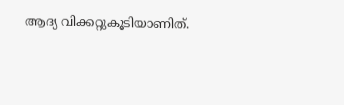ആദ്യ വിക്കറ്റുകൂടിയാണിത്.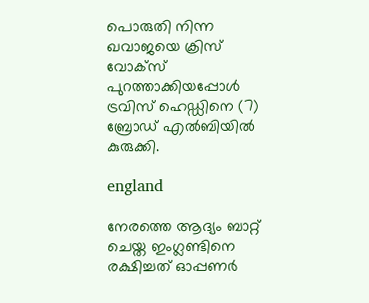പൊരുതി നിന്ന ഖവാജയെ ക്രിസ് വോക്‌സ് പുറത്താക്കിയപ്പോള്‍ ട്രവിസ് ഹെഡ്ഡിനെ (7) ബ്രോഡ് എല്‍ബിയില്‍ കുരുക്കി.

england

നേരത്തെ ആദ്യം ബാറ്റ് ചെയ്ത ഇംഗ്ലണ്ടിനെ രക്ഷിച്ചത് ഓപ്പണര്‍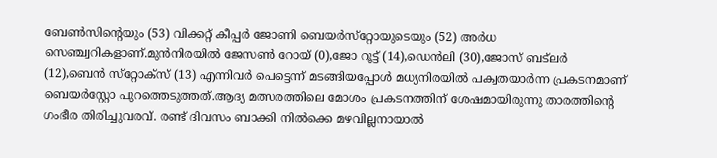ബേണ്‍സിന്റെയും (53) വിക്കറ്റ് കീപ്പര്‍ ജോണി ബെയര്‍സ്‌റ്റോയുടെയും (52) അര്‍ധ സെഞ്ച്വറികളാണ്.മുന്‍നിരയില്‍ ജേസണ്‍ റോയ് (0),ജോ റൂട്ട് (14),ഡെന്‍ലി (30),ജോസ് ബട്‌ലര്‍ (12),ബെന്‍ സ്‌റ്റോക്‌സ് (13) എന്നിവര്‍ പെട്ടെന്ന് മടങ്ങിയപ്പോള്‍ മധ്യനിരയില്‍ പക്വതയാര്‍ന്ന പ്രകടനമാണ് ബെയര്‍‌സ്റ്റോ പുറത്തെടുത്തത്.ആദ്യ മത്സരത്തിലെ മോശം പ്രകടനത്തിന് ശേഷമായിരുന്നു താരത്തിന്റെ ഗംഭീര തിരിച്ചുവരവ്. രണ്ട് ദിവസം ബാക്കി നില്‍ക്കെ മഴവില്ലനായാല്‍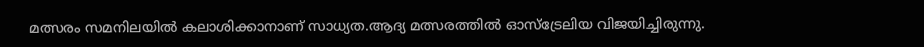മത്സരം സമനിലയില്‍ കലാശിക്കാനാണ് സാധ്യത.ആദ്യ മത്സരത്തില്‍ ഓസ്‌ട്രേലിയ വിജയിച്ചിരുന്നു.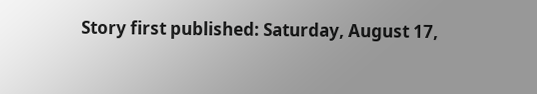Story first published: Saturday, August 17,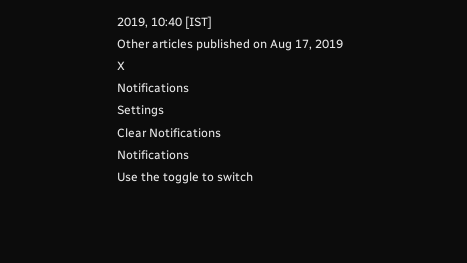2019, 10:40 [IST]
Other articles published on Aug 17, 2019
X
Notifications
Settings
Clear Notifications
Notifications
Use the toggle to switch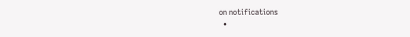on notifications
  •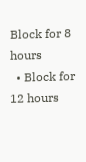Block for 8 hours
  • Block for 12 hours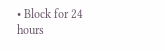• Block for 24 hours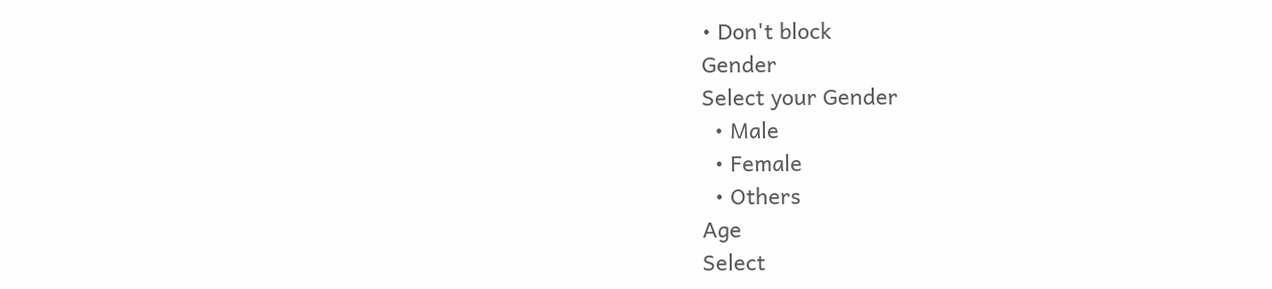• Don't block
Gender
Select your Gender
  • Male
  • Female
  • Others
Age
Select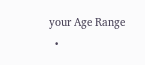your Age Range
  •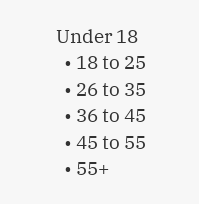Under 18
  • 18 to 25
  • 26 to 35
  • 36 to 45
  • 45 to 55
  • 55+